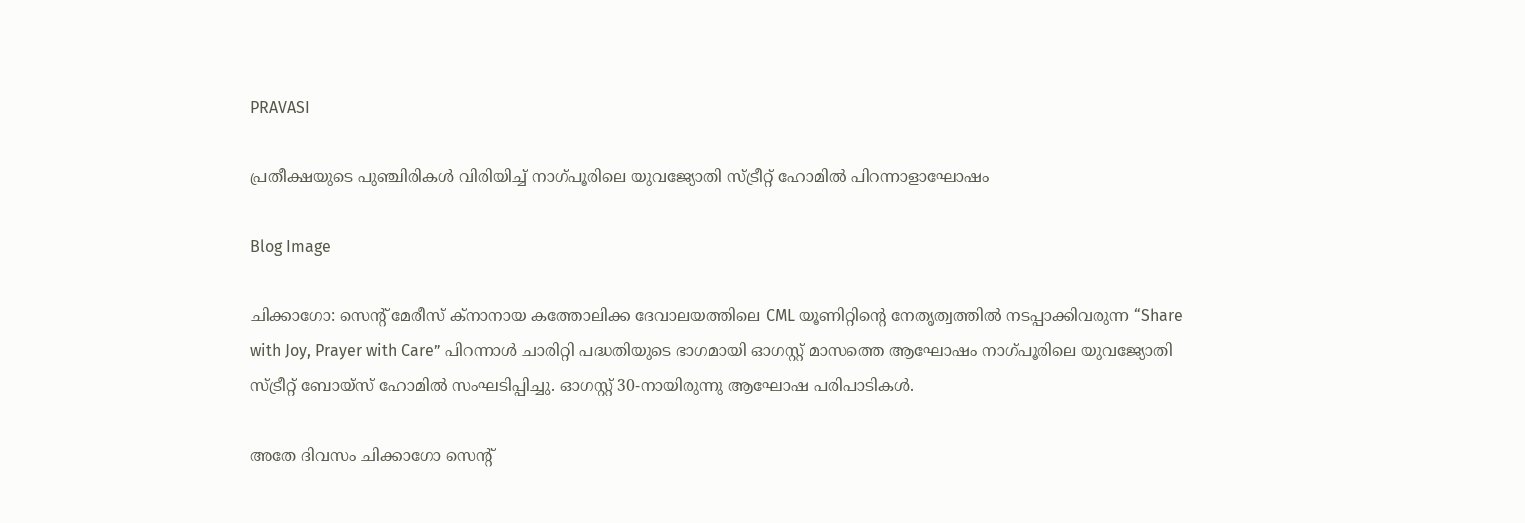PRAVASI

പ്രതീക്ഷയുടെ പുഞ്ചിരികൾ വിരിയിച്ച് നാഗ്പൂരിലെ യുവജ്യോതി സ്ട്രീറ്റ് ഹോമിൽ പിറന്നാളാഘോഷം

Blog Image

ചിക്കാഗോ: സെന്റ് മേരീസ് ക്നാനായ കത്തോലിക്ക ദേവാലയത്തിലെ CML യൂണിറ്റിന്റെ നേതൃത്വത്തിൽ നടപ്പാക്കിവരുന്ന “Share with Joy, Prayer with Care” പിറന്നാൾ ചാരിറ്റി പദ്ധതിയുടെ ഭാഗമായി ഓഗസ്റ്റ് മാസത്തെ ആഘോഷം നാഗ്പൂരിലെ യുവജ്യോതി സ്ട്രീറ്റ് ബോയ്സ് ഹോമിൽ സംഘടിപ്പിച്ചു. ഓഗസ്റ്റ് 30-നായിരുന്നു ആഘോഷ പരിപാടികൾ.

അതേ ദിവസം ചിക്കാഗോ സെന്റ്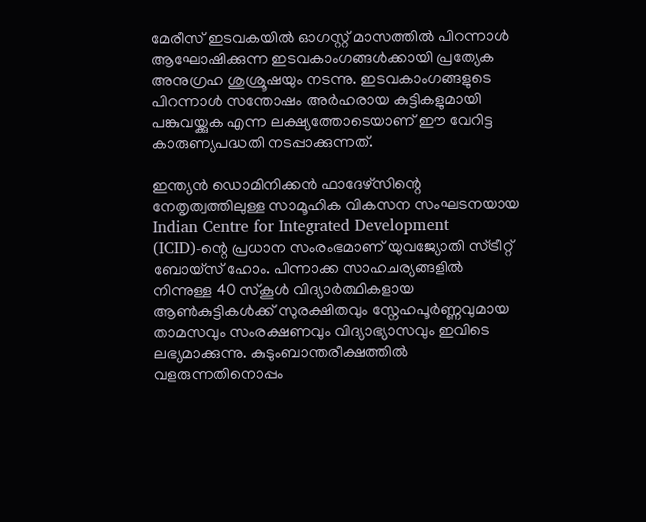മേരീസ് ഇടവകയിൽ ഓഗസ്റ്റ് മാസത്തിൽ പിറന്നാൾ ആഘോഷിക്കുന്ന ഇടവകാംഗങ്ങൾക്കായി പ്രത്യേക അനുഗ്രഹ ശുശ്രൂഷയും നടന്നു. ഇടവകാംഗങ്ങളുടെ പിറന്നാൾ സന്തോഷം അർഹരായ കുട്ടികളുമായി പങ്കുവയ്ക്കുക എന്ന ലക്ഷ്യത്തോടെയാണ് ഈ വേറിട്ട കാരുണ്യപദ്ധതി നടപ്പാക്കുന്നത്.

ഇന്ത്യൻ ഡൊമിനിക്കൻ ഫാദേഴ്സിന്റെ നേതൃത്വത്തിലുള്ള സാമൂഹിക വികസന സംഘടനയായ Indian Centre for Integrated Development (ICID)-ന്റെ പ്രധാന സംരംഭമാണ് യുവജ്യോതി സ്ട്രീറ്റ് ബോയ്സ് ഹോം. പിന്നാക്ക സാഹചര്യങ്ങളിൽ നിന്നുള്ള 40 സ്കൂൾ വിദ്യാർത്ഥികളായ ആൺകുട്ടികൾക്ക് സുരക്ഷിതവും സ്നേഹപൂർണ്ണവുമായ താമസവും സംരക്ഷണവും വിദ്യാഭ്യാസവും ഇവിടെ ലഭ്യമാക്കുന്നു. കുടുംബാന്തരീക്ഷത്തിൽ വളരുന്നതിനൊപ്പം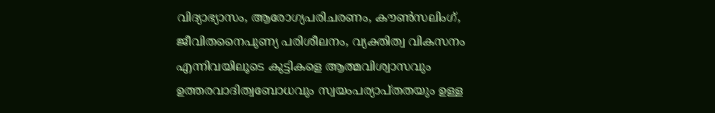വിദ്യാഭ്യാസം, ആരോഗ്യപരിചരണം, കൗൺസലിംഗ്, ജീവിതനൈപുണ്യ പരിശീലനം, വ്യക്തിത്വ വികസനം എന്നിവയിലൂടെ കുട്ടികളെ ആത്മവിശ്വാസവും ഉത്തരവാദിത്വബോധവും സ്വയംപര്യാപ്തതയും ഉള്ള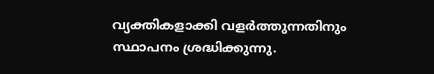വ്യക്തികളാക്കി വളർത്തുന്നതിനും സ്ഥാപനം ശ്രദ്ധിക്കുന്നു.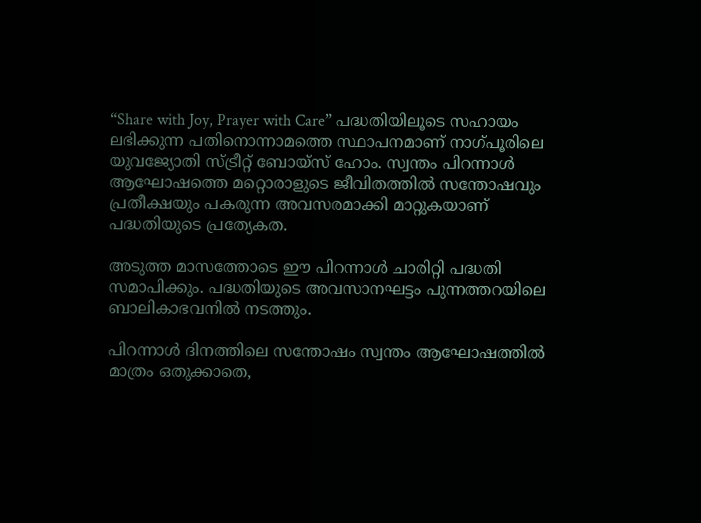“Share with Joy, Prayer with Care” പദ്ധതിയിലൂടെ സഹായം ലഭിക്കുന്ന പതിനൊന്നാമത്തെ സ്ഥാപനമാണ് നാഗ്പൂരിലെ യുവജ്യോതി സ്ട്രീറ്റ് ബോയ്സ് ഹോം. സ്വന്തം പിറന്നാൾ ആഘോഷത്തെ മറ്റൊരാളുടെ ജീവിതത്തിൽ സന്തോഷവും പ്രതീക്ഷയും പകരുന്ന അവസരമാക്കി മാറ്റുകയാണ് പദ്ധതിയുടെ പ്രത്യേകത.

അടുത്ത മാസത്തോടെ ഈ പിറന്നാൾ ചാരിറ്റി പദ്ധതി സമാപിക്കും. പദ്ധതിയുടെ അവസാനഘട്ടം പുന്നത്തറയിലെ ബാലികാഭവനിൽ നടത്തും.

പിറന്നാൾ ദിനത്തിലെ സന്തോഷം സ്വന്തം ആഘോഷത്തിൽ മാത്രം ഒതുക്കാതെ,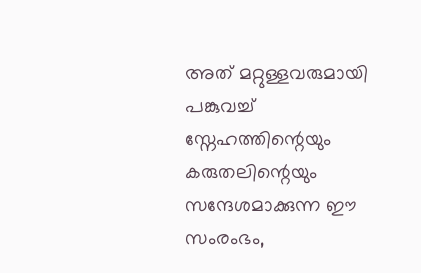അത് മറ്റുള്ളവരുമായി പങ്കുവച്ച് സ്നേഹത്തിന്റെയും കരുതലിന്റെയും സന്ദേശമാക്കുന്ന ഈ സംരംഭം,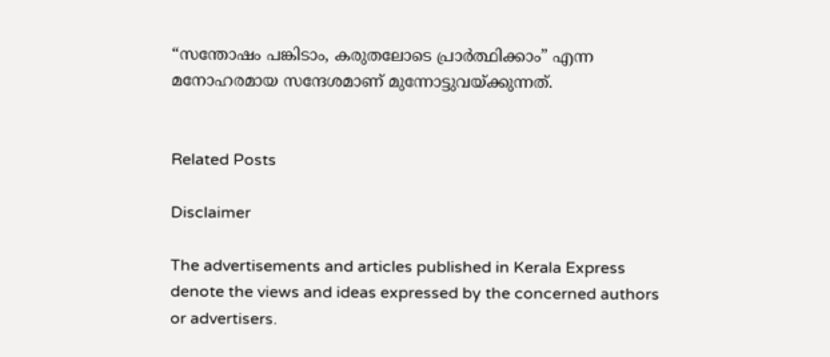“സന്തോഷം പങ്കിടാം, കരുതലോടെ പ്രാർത്ഥിക്കാം” എന്ന മനോഹരമായ സന്ദേശമാണ് മുന്നോട്ടുവയ്ക്കുന്നത്.


Related Posts

Disclaimer

The advertisements and articles published in Kerala Express denote the views and ideas expressed by the concerned authors or advertisers.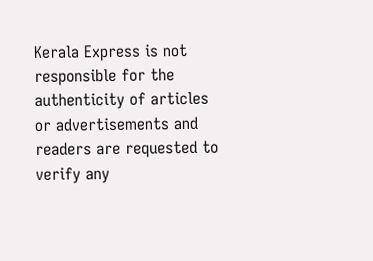Kerala Express is not responsible for the authenticity of articles or advertisements and readers are requested to verify any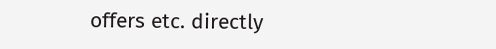offers etc. directly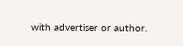with advertiser or author.